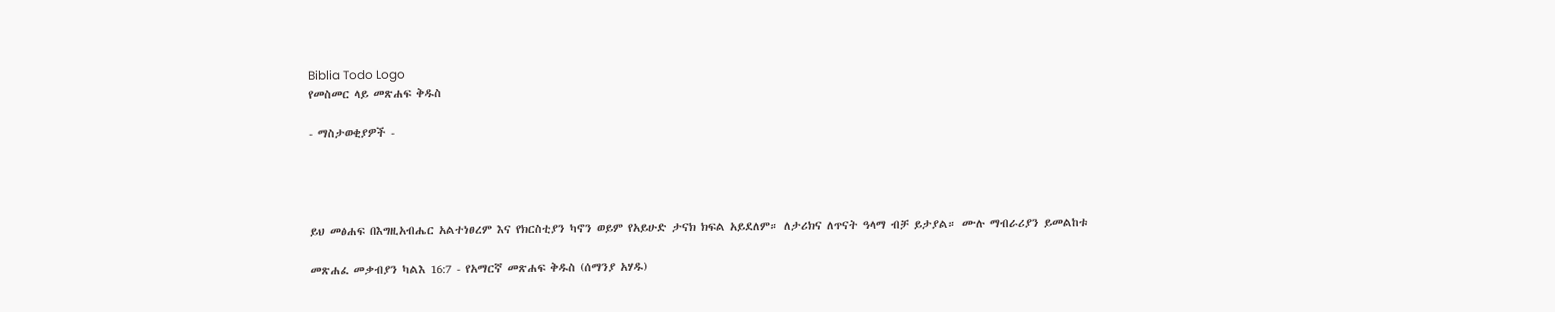Biblia Todo Logo
የመስመር ላይ መጽሐፍ ቅዱስ

- ማስታወቂያዎች -




ይህ መፅሐፍ በእግዚአብሔር አልተነፀረም እና የክርስቲያን ካኖን ወይም የአይሁድ ታናክ ክፍል አይደለም። ለታሪክና ለጥናት ዓላማ ብቻ ይታያል። ሙሉ ማብራሪያን ይመልከቱ

መጽሐፈ መቃብያን ካልእ 16:7 - የአማርኛ መጽሐፍ ቅዱስ (ሰማንያ አሃዱ)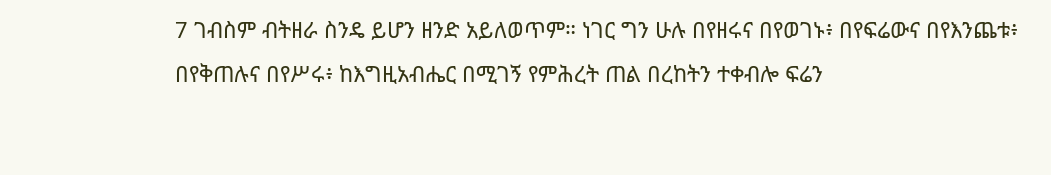7 ገብስም ብትዘራ ስንዴ ይሆን ዘንድ አይለወጥም። ነገር ግን ሁሉ በየዘሩና በየወገኑ፥ በየፍሬውና በየእንጨቱ፥ በየቅጠሉና በየሥሩ፥ ከእግዚአብሔር በሚገኝ የምሕረት ጠል በረከትን ተቀብሎ ፍሬን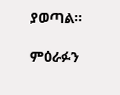ያወጣል።

ምዕራፉን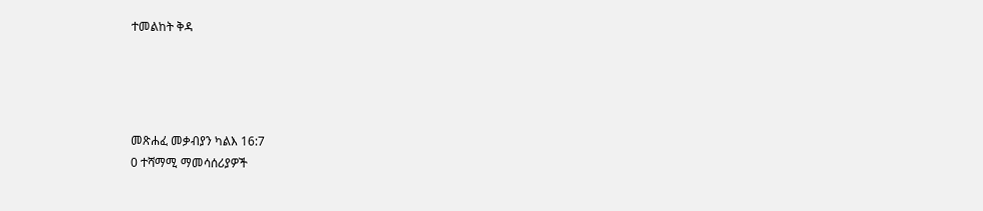ተመልከት ቅዳ




መጽሐፈ መቃብያን ካልእ 16:7
0 ተሻማሚ ማመሳሰሪያዎች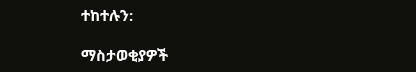ተከተሉን:

ማስታወቂያዎች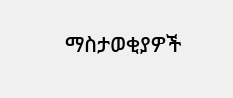ማስታወቂያዎች